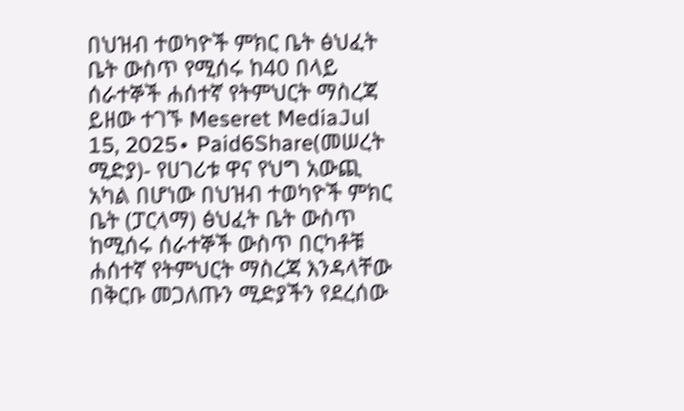በህዝብ ተወካዮች ምክር ቤት ፅህፈት ቤት ውስጥ የሚሰሩ ከ40 በላይ ሰራተኞች ሐሰተኛ የትምህርት ማስረጃ ይዘው ተገኙ Meseret MediaJul 15, 2025∙ Paid6Share(መሠረት ሚድያ)- የሀገሪቱ ዋና የህግ አውጪ አካል በሆነው በህዝብ ተወካዮች ምክር ቤት (ፓርላማ) ፅህፈት ቤት ውስጥ ከሚሰሩ ሰራተኞች ውስጥ በርካቶቹ ሐሰተኛ የትምህርት ማስረጃ እንዳላቸው በቅርቡ መጋለጡን ሚድያችን የደረሰው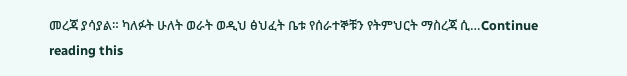መረጃ ያሳያል። ካለፉት ሁለት ወራት ወዲህ ፅህፈት ቤቱ የሰራተኞቹን የትምህርት ማስረጃ ሲ…Continue reading this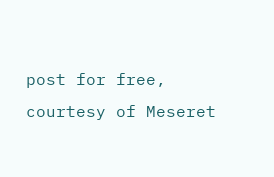post for free, courtesy of Meseret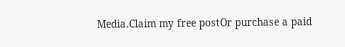Media.Claim my free postOr purchase a paid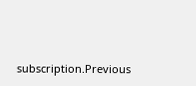subscription.Previous